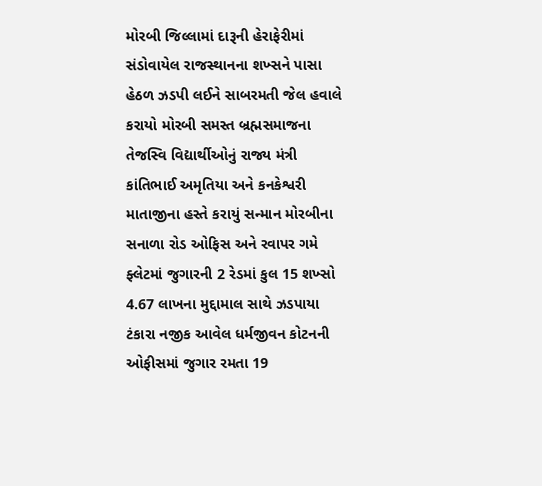મોરબી જિલ્લામાં દારૂની હેરાફેરીમાં સંડોવાયેલ રાજસ્થાનના શખ્સને પાસા હેઠળ ઝડપી લઈને સાબરમતી જેલ હવાલે કરાયો મોરબી સમસ્ત બ્રહ્મસમાજના તેજસ્વિ વિદ્યાર્થીઓનું રાજ્ય મંત્રી કાંતિભાઈ અમૃતિયા અને કનકેશ્વરી માતાજીના હસ્તે કરાયું સન્માન મોરબીના સનાળા રોડ ઓફિસ અને રવાપર ગમે ફ્લેટમાં જુગારની 2 રેડમાં કુલ 15 શખ્સો 4.67 લાખના મુદ્દામાલ સાથે ઝડપાયા ટંકારા નજીક આવેલ ધર્મજીવન કોટનની ઓફીસમાં જુગાર રમતા 19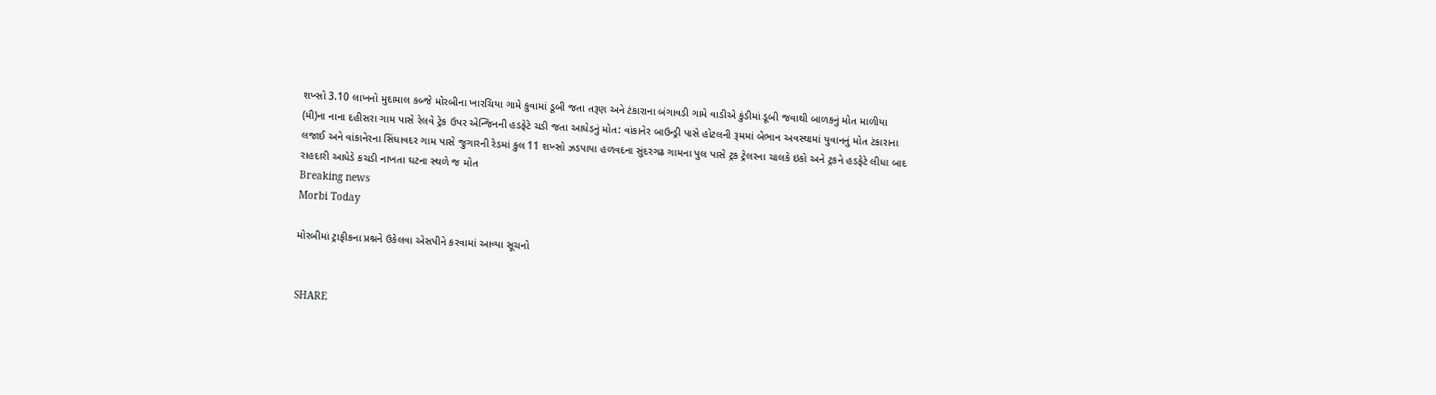શખ્સો 3.10 લાખનો મુદામાલ કબ્જે મોરબીના ખારચિયા ગામે કુવામાં ડૂબી જતા તરૂણ અને ટંકારાના બંગાવડી ગામે વાડીએ કુંડીમાં ડૂબી જવાથી બાળકનું મોત માળીયા (મી)ના નાના દહીસરા ગામ પાસે રેલવે ટ્રેક ઉપર એન્જિનની હડફેટે ચડી જતા આધેડનું મોત: વાંકાનેર બાઉન્ડ્રી પાસે હોટલની રૂમમાં બેભાન અવસ્થામાં યુવાનનું મોત ટંકારાના લજાઈ અને વાંકાનેરના સિંધાવદર ગામ પાસે જુગારની રેડમાં કુલ 11 શખ્સો ઝડપાયા હળવદના સુંદરગઢ ગામના પુલ પાસે ટ્રક ટ્રેલરના ચાલકે ઇકો અને ટ્રકને હડફેટે લીધા બાદ રાહદારી આધેડે કચડી નાખતા ઘટના સ્થળે જ મોત
Breaking news
Morbi Today

મોરબીમાં ટ્રાફીકના પ્રશ્નને ઉકેલવા એસપીને કરવામાં આવ્યા સૂચનો


SHARE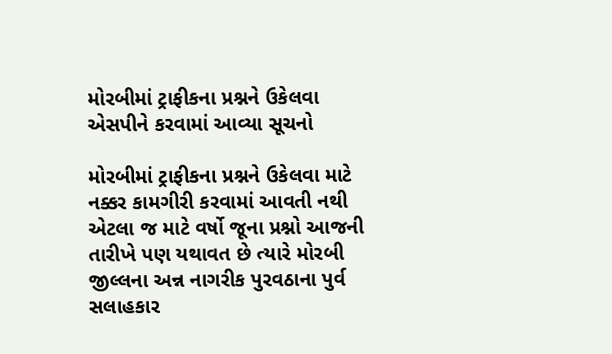મોરબીમાં ટ્રાફીકના પ્રશ્નને ઉકેલવા એસપીને કરવામાં આવ્યા સૂચનો

મોરબીમાં ટ્રાફીકના પ્રશ્નને ઉકેલવા માટે નક્કર કામગીરી કરવામાં આવતી નથી એટલા જ માટે વર્ષો જૂના પ્રશ્નો આજની તારીખે પણ યથાવત છે ત્યારે મોરબી જીલ્લના અન્ન નાગરીક પુરવઠાના પુર્વ સલાહકાર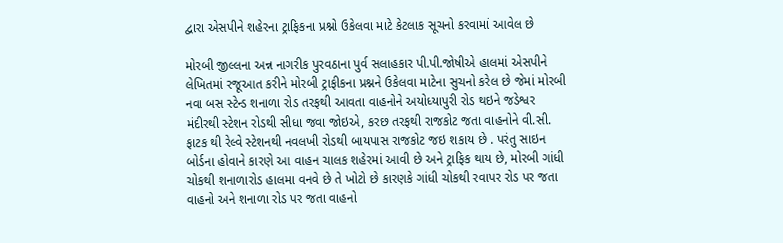દ્વારા એસપીને શહેરના ટ્રાફિકના પ્રશ્નો ઉકેલવા માટે કેટલાક સૂચનો કરવામાં આવેલ છે

મોરબી જીલ્લના અન્ન નાગરીક પુરવઠાના પુર્વ સલાહકાર પી.પી.જોષીએ હાલમાં એસપીને લેખિતમાં રજૂઆત કરીને મોરબી ટ્રાફીકના પ્રશ્નને ઉકેલવા માટેના સુચનો કરેલ છે જેમાં મોરબી નવા બસ સ્ટેન્ડ શનાળા રોડ તરફથી આવતા વાહનોને અયોધ્યાપુરી રોડ થઇને જડેશ્વર મંદીરથી સ્ટેશન રોડથી સીધા જવા જોઇએ, કરછ તરફથી રાજકોટ જતા વાહનોને વી.સી. ફાટક થી રેલ્વે સ્ટેશનથી નવલખી રોડથી બાયપાસ રાજકોટ જઇ શકાય છે . પરંતુ સાઇન બોર્ડના હોવાને કારણે આ વાહન ચાલક શહેરમાં આવી છે અને ટ્રાફિક થાય છે, મોરબી ગાંધી ચોકથી શનાળારોડ હાલમા વનવે છે તે ખોટો છે કારણકે ગાંધી ચોકથી રવાપર રોડ પર જતા વાહનો અને શનાળા રોડ પર જતા વાહનો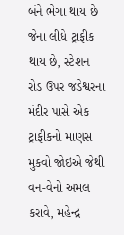બંને ભેગા થાય છે જેના લીધે ટ્રાફીક થાય છે, સ્ટેશન રોડ ઉપર જડેશ્વરના મંદીર પાસે એક ટ્રાફીકનો માણસ મુકવો જોઇએ જેથી વન-વેનો અમલ કરાવે, મહેન્દ્ર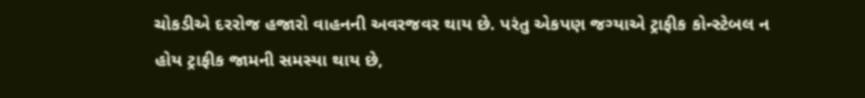ચોકડીએ દરરોજ હજારો વાહનની અવરજવર થાય છે. પરંતુ એકપણ જગ્યાએ ટ્રાફીક કોન્સ્ટેબલ ન હોય ટ્રાફીક જામની સમસ્યા થાય છે,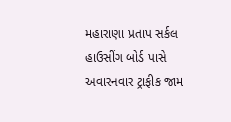મહારાણા પ્રતાપ સર્કલ હાઉસીંગ બોર્ડ પાસે અવારનવાર ટ્રાફીક જામ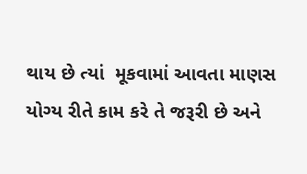થાય છે ત્યાં  મૂકવામાં આવતા માણસ યોગ્ય રીતે કામ કરે તે જરૂરી છે અને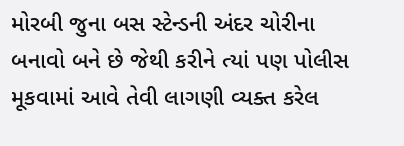મોરબી જુના બસ સ્ટેન્ડની અંદર ચોરીના બનાવો બને છે જેથી કરીને ત્યાં પણ પોલીસ મૂકવામાં આવે તેવી લાગણી વ્યક્ત કરેલ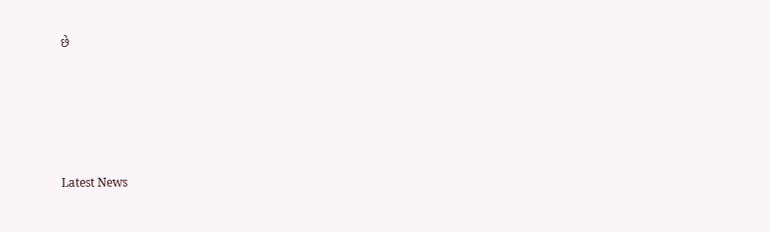છે






Latest News